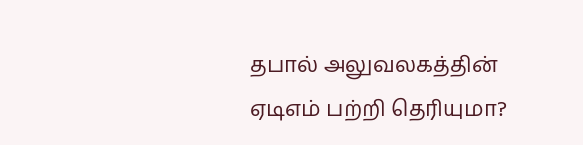தபால் அலுவலகத்தின் ஏடிஎம் பற்றி தெரியுமா?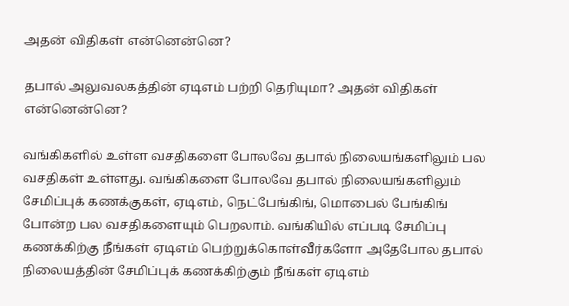அதன் விதிகள் என்னென்னெ?

தபால் அலுவலகத்தின் ஏடிஎம் பற்றி தெரியுமா? அதன் விதிகள் என்னென்னெ?

வங்கிகளில் உள்ள வசதிகளை போலவே தபால் நிலையங்களிலும் பல வசதிகள் உள்ளது. வங்கிகளை போலவே தபால் நிலையங்களிலும் சேமிப்புக் கணக்குகள், ஏடிஎம், நெட்பேங்கிங், மொபைல் பேங்கிங் போன்ற பல வசதிகளையும் பெறலாம். வங்கியில் எப்படி சேமிப்பு கணக்கிற்கு நீங்கள் ஏடிஎம் பெற்றுக்கொள்வீர்களோ அதேபோல தபால் நிலையத்தின் சேமிப்புக் கணக்கிற்கும் நீங்கள் ஏடிஎம்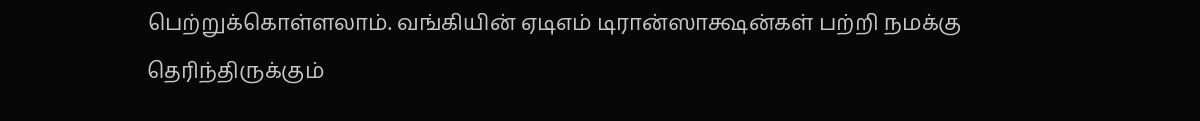பெற்றுக்கொள்ளலாம். வங்கியின் ஏடிஎம் டிரான்ஸாக்ஷன்கள் பற்றி நமக்கு தெரிந்திருக்கும்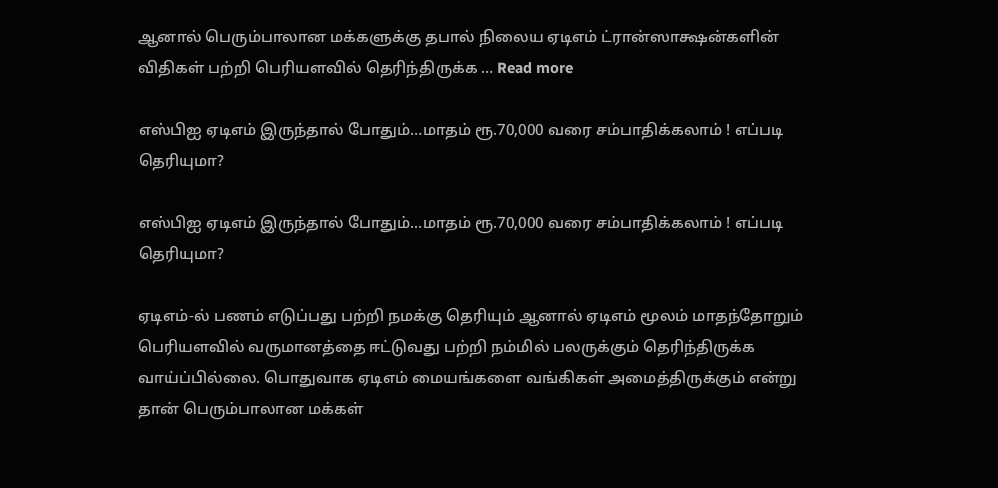ஆனால் பெரும்பாலான மக்களுக்கு தபால் நிலைய ஏடிஎம் ட்ரான்ஸாக்ஷன்களின் விதிகள் பற்றி பெரியளவில் தெரிந்திருக்க … Read more

எஸ்பிஐ ஏடிஎம் இருந்தால் போதும்…மாதம் ரூ.70,000 வரை சம்பாதிக்கலாம் ! எப்படி தெரியுமா?

எஸ்பிஐ ஏடிஎம் இருந்தால் போதும்...மாதம் ரூ.70,000 வரை சம்பாதிக்கலாம் ! எப்படி தெரியுமா?

ஏடிஎம்-ல் பணம் எடுப்பது பற்றி நமக்கு தெரியும் ஆனால் ஏடிஎம் மூலம் மாதந்தோறும் பெரியளவில் வருமானத்தை ஈட்டுவது பற்றி நம்மில் பலருக்கும் தெரிந்திருக்க வாய்ப்பில்லை. பொதுவாக ஏடிஎம் மையங்களை வங்கிகள் அமைத்திருக்கும் என்று தான் பெரும்பாலான மக்கள்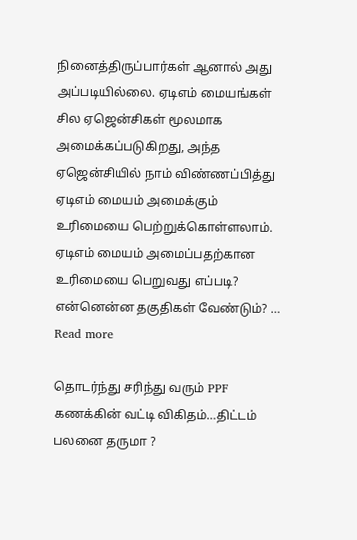நினைத்திருப்பார்கள் ஆனால் அது அப்படியில்லை. ஏடிஎம் மையங்கள் சில ஏஜென்சிகள் மூலமாக அமைக்கப்படுகிறது, அந்த ஏஜென்சியில் நாம் விண்ணப்பித்து ஏடிஎம் மையம் அமைக்கும் உரிமையை பெற்றுக்கொள்ளலாம். ஏடிஎம் மையம் அமைப்பதற்கான உரிமையை பெறுவது எப்படி? என்னென்ன தகுதிகள் வேண்டும்? … Read more

தொடர்ந்து சரிந்து வரும் PPF கணக்கின் வட்டி விகிதம்…திட்டம் பலனை தருமா ?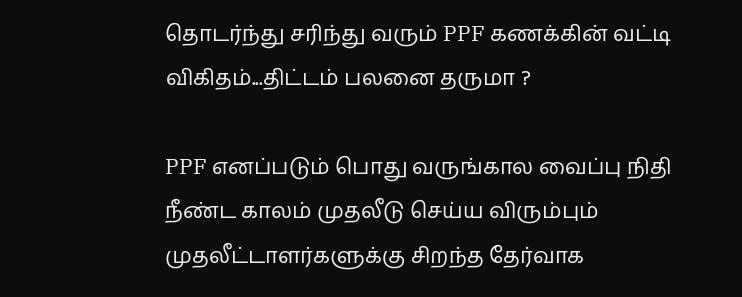தொடர்ந்து சரிந்து வரும் PPF கணக்கின் வட்டி விகிதம்...திட்டம் பலனை தருமா ?

PPF எனப்படும் பொது வருங்கால வைப்பு நிதி நீண்ட காலம் முதலீடு செய்ய விரும்பும் முதலீட்டாளர்களுக்கு சிறந்த தேர்வாக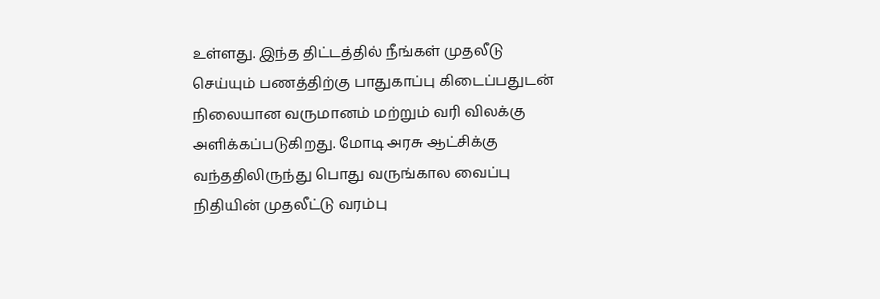உள்ளது. இந்த திட்டத்தில் நீங்கள் முதலீடு செய்யும் பணத்திற்கு பாதுகாப்பு கிடைப்பதுடன் நிலையான வருமானம் மற்றும் வரி விலக்கு அளிக்கப்படுகிறது. மோடி அரசு ஆட்சிக்கு வந்ததிலிருந்து பொது வருங்கால வைப்பு நிதியின் முதலீட்டு வரம்பு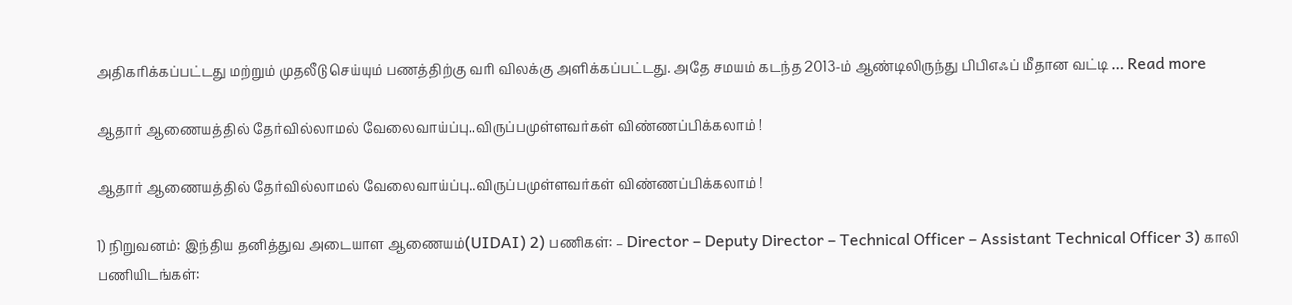அதிகரிக்கப்பட்டது மற்றும் முதலீடு செய்யும் பணத்திற்கு வரி விலக்கு அளிக்கப்பட்டது. அதே சமயம் கடந்த 2013-ம் ஆண்டிலிருந்து பிபிஎஃப் மீதான வட்டி … Read more

ஆதார் ஆணையத்தில் தேர்வில்லாமல் வேலைவாய்ப்பு..விருப்பமுள்ளவர்கள் விண்ணப்பிக்கலாம் !

ஆதார் ஆணையத்தில் தேர்வில்லாமல் வேலைவாய்ப்பு..விருப்பமுள்ளவர்கள் விண்ணப்பிக்கலாம் !

1) நிறுவனம்: இந்திய தனித்துவ அடையாள ஆணையம்(UIDAI) 2) பணிகள்: – Director – Deputy Director – Technical Officer – Assistant Technical Officer 3) காலி பணியிடங்கள்: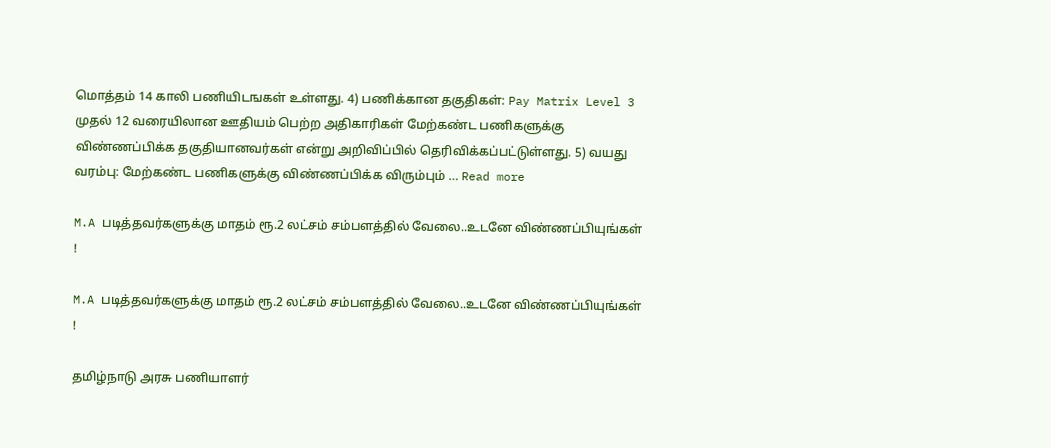மொத்தம் 14 காலி பணியிடஙகள் உள்ளது. 4) பணிக்கான தகுதிகள்: Pay Matrix Level 3 முதல் 12 வரையிலான ஊதியம் பெற்ற அதிகாரிகள் மேற்கண்ட பணிகளுக்கு விண்ணப்பிக்க தகுதியானவர்கள் என்று அறிவிப்பில் தெரிவிக்கப்பட்டுள்ளது. 5) வயது வரம்பு: மேற்கண்ட பணிகளுக்கு விண்ணப்பிக்க விரும்பும் … Read more

M.A படித்தவர்களுக்கு மாதம் ரூ.2 லட்சம் சம்பளத்தில் வேலை..உடனே விண்ணப்பியுங்கள் !

M.A படித்தவர்களுக்கு மாதம் ரூ.2 லட்சம் சம்பளத்தில் வேலை..உடனே விண்ணப்பியுங்கள் !

தமிழ்நாடு அரசு பணியாளர்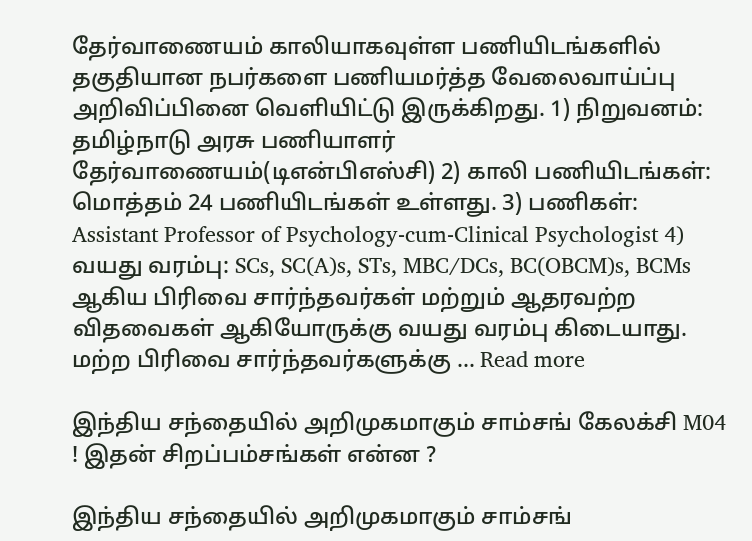தேர்வாணையம் காலியாகவுள்ள பணியிடங்களில் தகுதியான நபர்களை பணியமர்த்த வேலைவாய்ப்பு அறிவிப்பினை வெளியிட்டு இருக்கிறது. 1) நிறுவனம்: தமிழ்நாடு அரசு பணியாளர் தேர்வாணையம்(டிஎன்பிஎஸ்சி) 2) காலி பணியிடங்கள்: மொத்தம் 24 பணியிடங்கள் உள்ளது. 3) பணிகள்: Assistant Professor of Psychology-cum-Clinical Psychologist 4) வயது வரம்பு: SCs, SC(A)s, STs, MBC/DCs, BC(OBCM)s, BCMs ஆகிய பிரிவை சார்ந்தவர்கள் மற்றும் ஆதரவற்ற விதவைகள் ஆகியோருக்கு வயது வரம்பு கிடையாது. மற்ற பிரிவை சார்ந்தவர்களுக்கு … Read more

இந்திய சந்தையில் அறிமுகமாகும் சாம்சங் கேலக்சி M04 ! இதன் சிறப்பம்சங்கள் என்ன ?

இந்திய சந்தையில் அறிமுகமாகும் சாம்சங்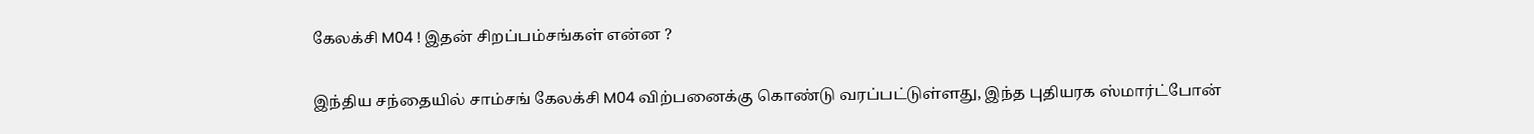கேலக்சி M04 ! இதன் சிறப்பம்சங்கள் என்ன ?

இந்திய சந்தையில் சாம்சங் கேலக்சி M04 விற்பனைக்கு கொண்டு வரப்பட்டுள்ளது, இந்த புதியரக ஸ்மார்ட்போன்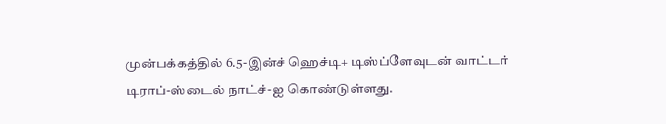முன்பக்கத்தில் 6.5-இன்ச் ஹெச்டி+ டிஸ்ப்ளேவுடன் வாட்டர் டிராப்-ஸ்டைல் நாட்ச்-ஐ கொண்டுள்ளது.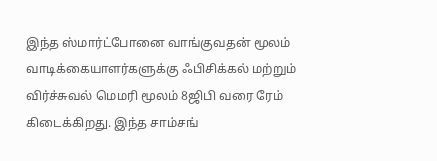இந்த ஸ்மார்ட்போனை வாங்குவதன் மூலம் வாடிக்கையாளர்களுக்கு ஃபிசிக்கல் மற்றும் விர்ச்சுவல் மெமரி மூலம் 8ஜிபி வரை ரேம் கிடைக்கிறது. இந்த சாம்சங்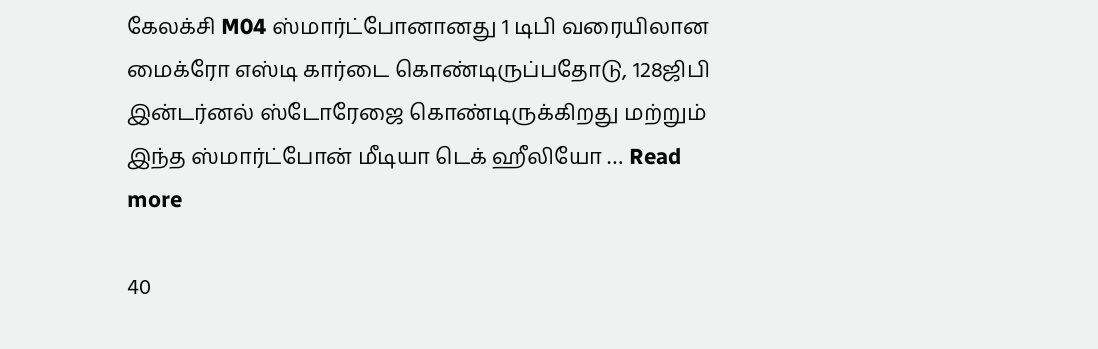கேலக்சி M04 ஸ்மார்ட்போனானது 1 டிபி வரையிலான மைக்ரோ எஸ்டி கார்டை கொண்டிருப்பதோடு, 128ஜிபி இன்டர்னல் ஸ்டோரேஜை கொண்டிருக்கிறது மற்றும் இந்த ஸ்மார்ட்போன் மீடியா டெக் ஹீலியோ … Read more

40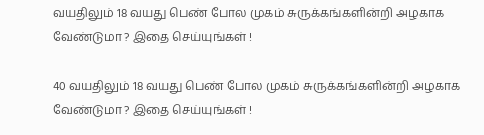வயதிலும் 18 வயது பெண் போல முகம் சுருக்கங்களின்றி அழகாக வேண்டுமா ? இதை செய்யுங்கள் !

40 வயதிலும் 18 வயது பெண் போல முகம் சுருக்கங்களின்றி அழகாக வேண்டுமா ? இதை செய்யுங்கள் !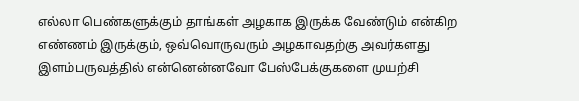எல்லா பெண்களுக்கும் தாங்கள் அழகாக இருக்க வேண்டும் என்கிற எண்ணம் இருக்கும், ஒவ்வொருவரும் அழகாவதற்கு அவர்களது இளம்பருவத்தில் என்னென்னவோ பேஸ்பேக்குகளை முயற்சி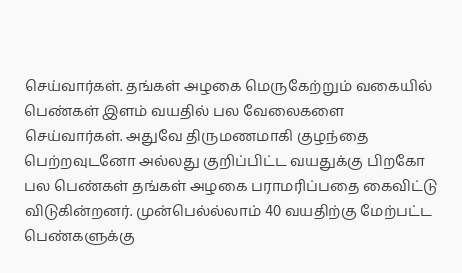செய்வார்கள். தங்கள் அழகை மெருகேற்றும் வகையில் பெண்கள் இளம் வயதில் பல வேலைகளை செய்வார்கள். அதுவே திருமணமாகி குழந்தை பெற்றவுடனோ அல்லது குறிப்பிட்ட வயதுக்கு பிறகோ பல பெண்கள் தங்கள் அழகை பராமரிப்பதை கைவிட்டு விடுகின்றனர். முன்பெல்ல்லாம் 40 வயதிற்கு மேற்பட்ட பெண்களுக்கு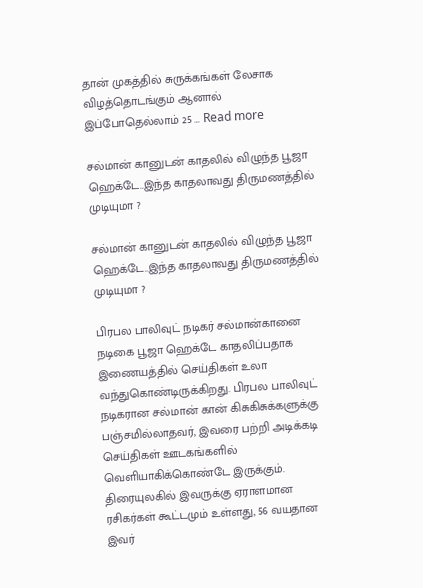தான் முகத்தில் சுருக்கங்கள் லேசாக விழத்தொடங்கும் ஆனால் இப்போதெல்லாம் 25 … Read more

சல்மான் கானுடன் காதலில் விழுந்த பூஜா ஹெக்டே..இந்த காதலாவது திருமணத்தில் முடியுமா ?

சல்மான் கானுடன் காதலில் விழுந்த பூஜா ஹெக்டே..இந்த காதலாவது திருமணத்தில் முடியுமா ?

பிரபல பாலிவுட் நடிகர் சல்மான்கானை நடிகை பூஜா ஹெக்டே காதலிப்பதாக இணையத்தில் செய்திகள் உலா வந்துகொண்டிருக்கிறது. பிரபல பாலிவுட் நடிகரான சல்மான் கான் கிசுகிசுக்களுக்கு பஞ்சமில்லாதவர், இவரை பற்றி அடிக்கடி செய்திகள் ஊடகங்களில் வெளியாகிக்கொண்டே இருக்கும். திரையுலகில் இவருக்கு ஏராளமான ரசிகர்கள் கூட்டமும் உள்ளது, 56 வயதான இவர்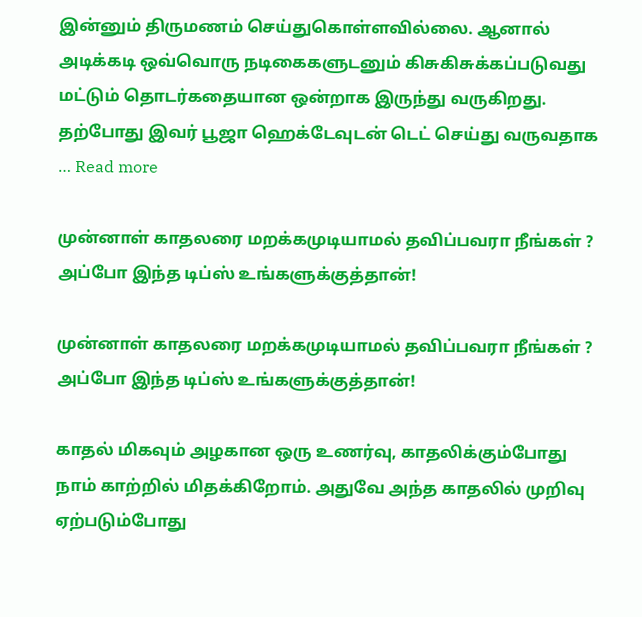இன்னும் திருமணம் செய்துகொள்ளவில்லை. ஆனால் அடிக்கடி ஒவ்வொரு நடிகைகளுடனும் கிசுகிசுக்கப்படுவது மட்டும் தொடர்கதையான ஒன்றாக இருந்து வருகிறது. தற்போது இவர் பூஜா ஹெக்டேவுடன் டெட் செய்து வருவதாக … Read more

முன்னாள் காதலரை மறக்கமுடியாமல் தவிப்பவரா நீங்கள் ? அப்போ இந்த டிப்ஸ் உங்களுக்குத்தான்!

முன்னாள் காதலரை மறக்கமுடியாமல் தவிப்பவரா நீங்கள் ? அப்போ இந்த டிப்ஸ் உங்களுக்குத்தான்!

காதல் மிகவும் அழகான ஒரு உணர்வு, காதலிக்கும்போது நாம் காற்றில் மிதக்கிறோம். அதுவே அந்த காதலில் முறிவு ஏற்படும்போது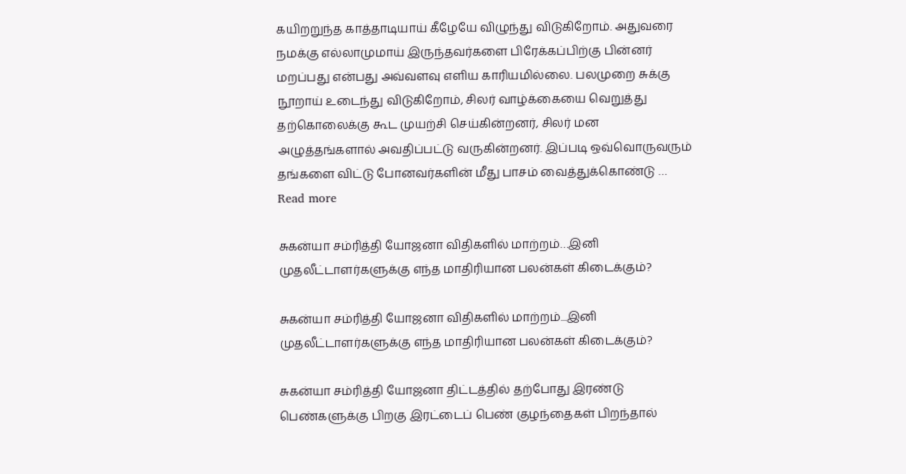கயிறறுந்த காத்தாடியாய் கீழேயே விழுந்து விடுகிறோம். அதுவரை நமக்கு எல்லாமுமாய் இருந்தவர்களை பிரேக்கப்பிற்கு பின்னர் மறப்பது என்பது அவ்வளவு எளிய காரியமில்லை. பலமுறை சுக்கு நூறாய் உடைந்து விடுகிறோம், சிலர் வாழ்க்கையை வெறுத்து தற்கொலைக்கு கூட முயற்சி செய்கின்றனர், சிலர் மன அழுத்தங்களால் அவதிப்பட்டு வருகின்றனர். இப்படி ஒவ்வொருவரும் தங்களை விட்டு போனவர்களின் மீது பாசம் வைத்துக்கொண்டு … Read more

சுகன்யா சம்ரித்தி யோஜனா விதிகளில் மாற்றம்…இனி முதலீட்டாளர்களுக்கு எந்த மாதிரியான பலன்கள் கிடைக்கும்?

சுகன்யா சம்ரித்தி யோஜனா விதிகளில் மாற்றம்...இனி முதலீட்டாளர்களுக்கு எந்த மாதிரியான பலன்கள் கிடைக்கும்?

சுகன்யா சம்ரித்தி யோஜனா திட்டத்தில் தற்போது இரண்டு பெண்களுக்கு பிறகு இரட்டைப் பெண் குழந்தைகள் பிறந்தால்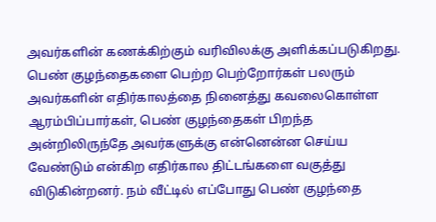அவர்களின் கணக்கிற்கும் வரிவிலக்கு அளிக்கப்படுகிறது. பெண் குழந்தைகளை பெற்ற பெற்றோர்கள் பலரும் அவர்களின் எதிர்காலத்தை நினைத்து கவலைகொள்ள ஆரம்பிப்பார்கள், பெண் குழந்தைகள் பிறந்த அன்றிலிருந்தே அவர்களுக்கு என்னென்ன செய்ய வேண்டும் என்கிற எதிர்கால திட்டங்களை வகுத்து விடுகின்றனர். நம் வீட்டில் எப்போது பெண் குழந்தை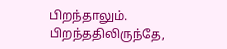பிறந்தாலும். பிறந்ததிலிருந்தே,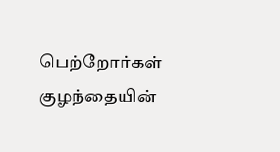பெற்றோர்கள் குழந்தையின்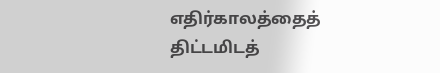எதிர்காலத்தைத் திட்டமிடத்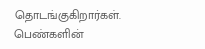தொடங்குகிறார்கள். பெண்களின்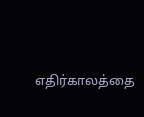எதிர்காலத்தை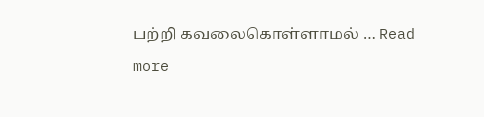பற்றி கவலைகொள்ளாமல் … Read more